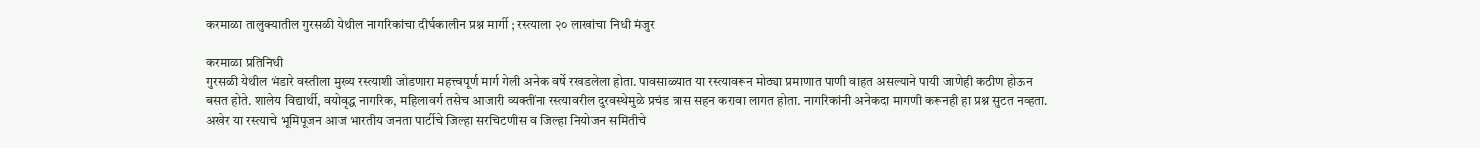करमाळा तालुक्यातील गुरसळी येथील नागरिकांचा दीर्घकालीन प्रश्न मार्गी ; रस्त्याला २० लाखांचा निधी मंजुर

करमाळा प्रतिनिधी
गुरसळी येथील भंडारे वस्तीला मुख्य रस्त्याशी जोडणारा महत्त्वपूर्ण मार्ग गेली अनेक वर्षे रखडलेला होता. पावसाळ्यात या रस्त्यावरून मोठ्या प्रमाणात पाणी वाहत असल्याने पायी जाणेही कठीण होऊन बसत होते. शालेय विद्यार्थी, वयोवृद्ध नागरिक, महिलावर्ग तसेच आजारी व्यक्तींना रस्त्यावरील दुरवस्थेमुळे प्रचंड त्रास सहन करावा लागत होता. नागरिकांनी अनेकदा मागणी करूनही हा प्रश्न सुटत नव्हता. अखेर या रस्त्याचे भूमिपूजन आज भारतीय जनता पार्टीचे जिल्हा सरचिटणीस व जिल्हा नियोजन समितीचे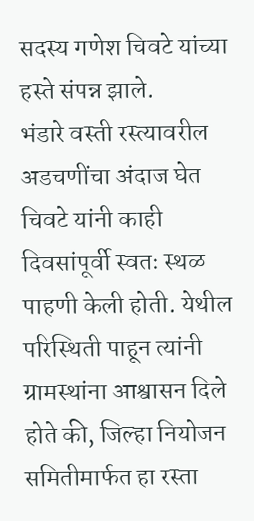सदस्य गणेश चिवटे यांच्या हस्ते संपन्न झाले.
भंडारे वस्ती रस्त्यावरील अडचणींचा अंदाज घेत चिवटे यांनी काही दिवसांपूर्वी स्वतः स्थळ पाहणी केली होती. येथील परिस्थिती पाहून त्यांनी ग्रामस्थांना आश्वासन दिले होते की, जिल्हा नियोजन समितीमार्फत हा रस्ता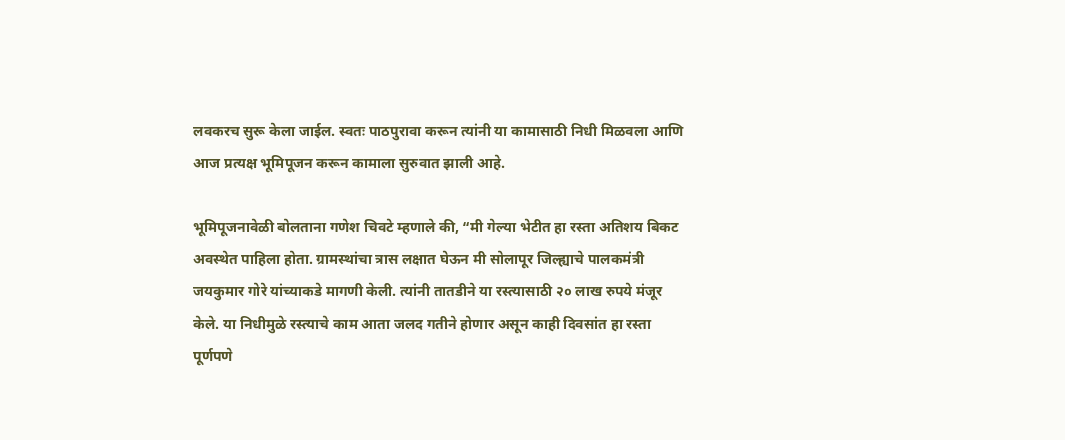लवकरच सुरू केला जाईल. स्वतः पाठपुरावा करून त्यांनी या कामासाठी निधी मिळवला आणि आज प्रत्यक्ष भूमिपूजन करून कामाला सुरुवात झाली आहे.

भूमिपूजनावेळी बोलताना गणेश चिवटे म्हणाले की, “मी गेल्या भेटीत हा रस्ता अतिशय बिकट अवस्थेत पाहिला होता. ग्रामस्थांचा त्रास लक्षात घेऊन मी सोलापूर जिल्ह्याचे पालकमंत्री जयकुमार गोरे यांच्याकडे मागणी केली. त्यांनी तातडीने या रस्त्यासाठी २० लाख रुपये मंजूर केले. या निधीमुळे रस्त्याचे काम आता जलद गतीने होणार असून काही दिवसांत हा रस्ता पूर्णपणे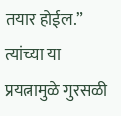तयार होईल.”
त्यांच्या या प्रयत्नामुळे गुरसळी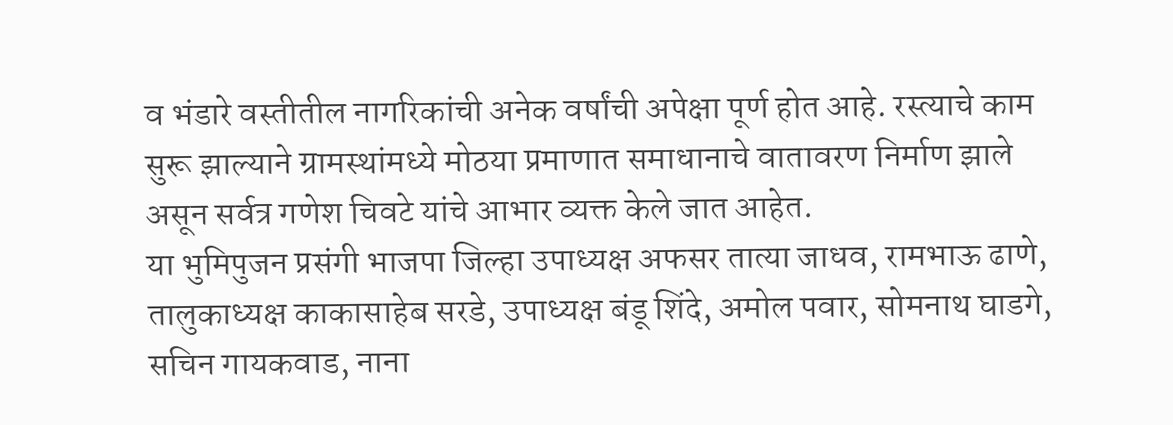व भंडारे वस्तीतील नागरिकांची अनेक वर्षांची अपेक्षा पूर्ण होत आहे. रस्त्याचे काम सुरू झाल्याने ग्रामस्थांमध्ये मोठया प्रमाणात समाधानाचे वातावरण निर्माण झाले असून सर्वत्र गणेश चिवटे यांचे आभार व्यक्त केले जात आहेत.
या भुमिपुजन प्रसंगी भाजपा जिल्हा उपाध्यक्ष अफसर तात्या जाधव, रामभाऊ ढाणे, तालुकाध्यक्ष काकासाहेब सरडे, उपाध्यक्ष बंडू शिंदे, अमोल पवार, सोमनाथ घाडगे, सचिन गायकवाड, नाना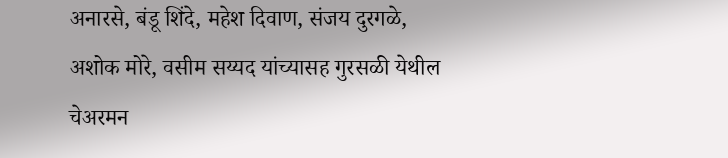अनारसे, बंडू शिंदे, महेश दिवाण, संजय दुरगळे, अशोक मोरे, वसीम सय्यद यांच्यासह गुरसळी येथील चेअरमन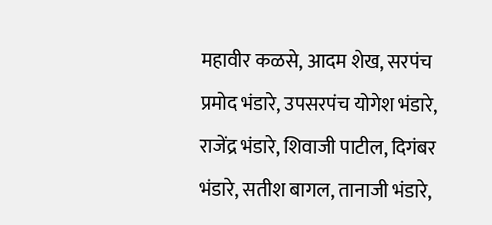महावीर कळसे, आदम शेख, सरपंच प्रमोद भंडारे, उपसरपंच योगेश भंडारे, राजेंद्र भंडारे, शिवाजी पाटील, दिगंबर भंडारे, सतीश बागल, तानाजी भंडारे,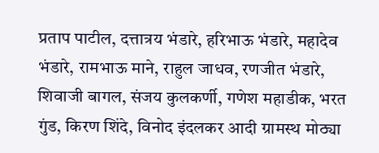प्रताप पाटील, दत्तात्रय भंडारे, हरिभाऊ भंडारे, महादेव भंडारे, रामभाऊ माने, राहुल जाधव, रणजीत भंडारे, शिवाजी बागल, संजय कुलकर्णी, गणेश महाडीक, भरत गुंड, किरण शिंदे, विनोद इंदलकर आदी ग्रामस्थ मोठ्या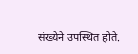संख्येने उपस्थित होते.